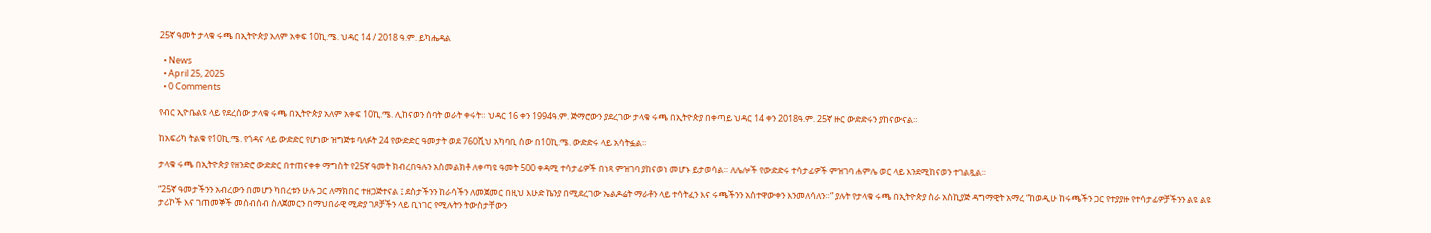25ኛ ዓመት ታላቁ ሩጫ በኢትዮጵያ አለም አቀፍ 10ኪ.ሜ. ህዳር 14 / 2018 ዓ.ም. ይካሔዳል

  • News
  • April 25, 2025
  • 0 Comments

የብር ኢዮቤልዩ ላይ የደረሰው ታላቁ ሩጫ በኢትዮጵያ አለም አቀፍ 10ኪ.ሜ. ሊከናወን ሰባት ወራት ቀሩት። ህዳር 16 ቀን 1994ዓ.ም. ጅማሮውን ያደረገው ታላቁ ሩጫ በኢትዮጵያ በቀጣይ ህዳር 14 ቀን 2018ዓ.ም. 25ኛ ዙር ውድድሩን ያከናውናል።

ከአፍሪካ ትልቁ የ10ኪ.ሜ. የጎዳና ላይ ውድድር የሆነው ዝግጅቱ ባለፉት 24 የውድድር ዓመታት ወደ 760ሺህ አካባቢ ሰው በ10ኪ.ሜ. ውድድሩ ላይ አሳትፏል።

ታላቁ ሩጫ በኢትዮጵያ የዘንድሮ ውድድር በተጠናቀቀ ማግስት የ25ኛ ዓመት ክብረበዓሉን አስመልክቶ ለቀጣዩ ዓመት 500 ቀዳሚ ተሳታፊዎች በነጻ ምዝገባ ያከናወነ መሆኑ ይታወሳል። ለሌሎች የውድድሩ ተሳታፊዎች ምዝገባ ሐምሌ ወር ላይ እንደሚከናወን ተገልጿል።

“25ኛ ዓመታችንን አብረውን በመሆን ካበረቱን ሁሉ ጋር ለማክበር ተዘጋጅተናል ፤ ደስታችንን ከራሳችን ለመጀመር በዚህ እሁድ ኬንያ በሚደረገው ኤልዶሬት ማራቶን ላይ ተሳትፈን እና ሩጫችንን አስተዋውቀን እንመለሳለን።” ያሉት የታላቁ ሩጫ በኢትዮጵያ ስራ አስኪያጅ ዳግማዊት አማረ “ከወዲሁ ከሩጫችን ጋር የተያያዙ የተሳታፊዎቻችንን ልዩ ልዩ ታሪኮች እና ገጠመኞች መሰብሰብ ስለጀመርን በማህበራዊ ሚድያ ገጾቻችን ላይ ቢነገር የሚሉትን ትውስታቸውን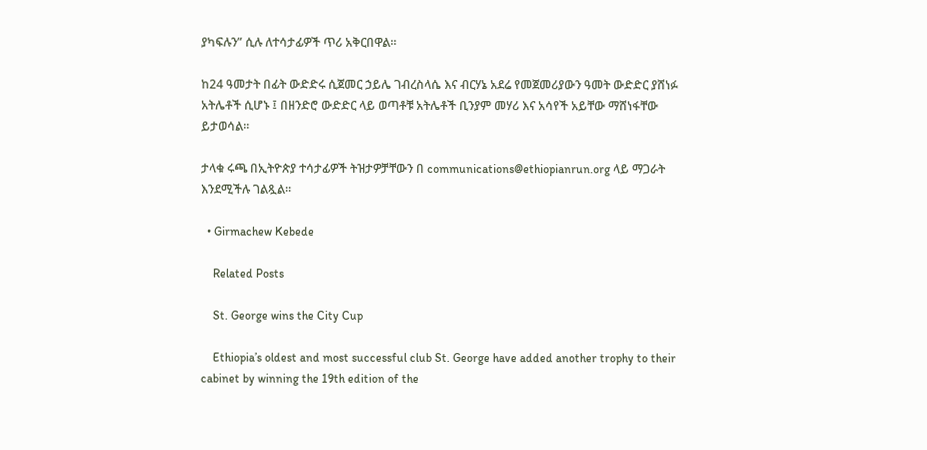ያካፍሉን” ሲሉ ለተሳታፊዎች ጥሪ አቅርበዋል።

ከ24 ዓመታት በፊት ውድድሩ ሲጀመር ኃይሌ ገብረስላሴ እና ብርሃኔ አደሬ የመጀመሪያውን ዓመት ውድድር ያሸነፉ አትሌቶች ሲሆኑ ፤ በዘንድሮ ውድድር ላይ ወጣቶቹ አትሌቶች ቢንያም መሃሪ እና አሳየች አይቸው ማሸነፋቸው ይታወሳል።

ታላቁ ሩጫ በኢትዮጵያ ተሳታፊዎች ትዝታዎቻቸውን በ communications@ethiopianrun.org ላይ ማጋራት እንደሚችሉ ገልጿል።

  • Girmachew Kebede

    Related Posts

    St. George wins the City Cup

    Ethiopia’s oldest and most successful club St. George have added another trophy to their cabinet by winning the 19th edition of the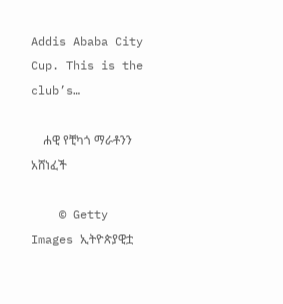Addis Ababa City Cup. This is the club’s…

    ሐዊ የቺካጎ ማራቶንን አሸነፈች

    © Getty Images ኢትዮጵያዊቷ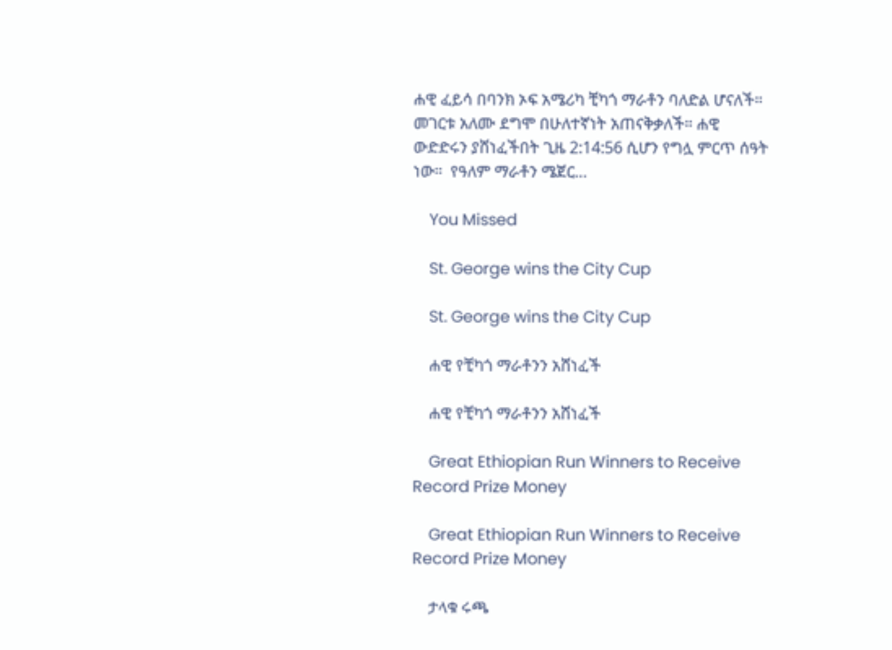ሐዊ ፈይሳ በባንክ ኦፍ አሜሪካ ቺካጎ ማራቶን ባለድል ሆናለች። መገርቱ አለሙ ደግሞ በሁለተኛነት አጠናቅቃለች። ሐዊ ውድድሩን ያሸነፈችበት ጊዜ 2:14:56 ሲሆን የግሏ ምርጥ ሰዓት ነው።  የዓለም ማራቶን ሜጀር…

    You Missed

    St. George wins the City Cup

    St. George wins the City Cup

    ሐዊ የቺካጎ ማራቶንን አሸነፈች

    ሐዊ የቺካጎ ማራቶንን አሸነፈች

    Great Ethiopian Run Winners to Receive Record Prize Money

    Great Ethiopian Run Winners to Receive Record Prize Money

    ታላቁ ሩጫ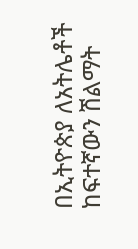በኢትዮጵያ ለአትሌቶች ከፍተኛውን ሽልማት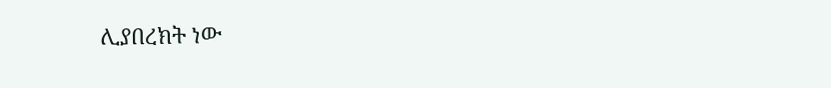ሊያበረክት ነው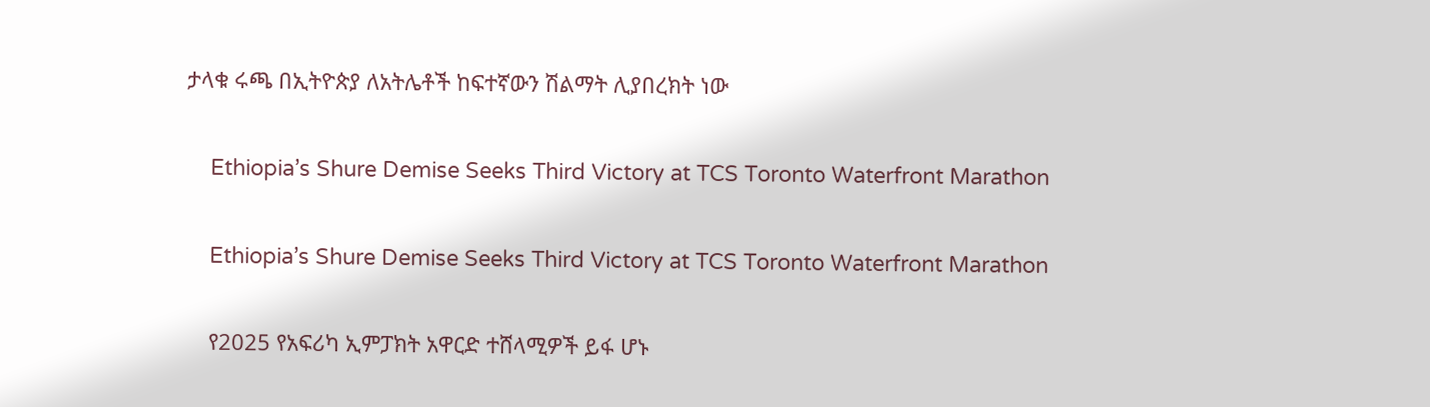ታላቁ ሩጫ በኢትዮጵያ ለአትሌቶች ከፍተኛውን ሽልማት ሊያበረክት ነው

    Ethiopia’s Shure Demise Seeks Third Victory at TCS Toronto Waterfront Marathon

    Ethiopia’s Shure Demise Seeks Third Victory at TCS Toronto Waterfront Marathon

    የ2025 የአፍሪካ ኢምፓክት አዋርድ ተሸላሚዎች ይፋ ሆኑ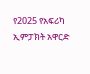የ2025 የአፍሪካ ኢምፓክት አዋርድ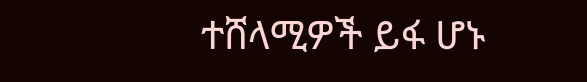ተሸላሚዎች ይፋ ሆኑ